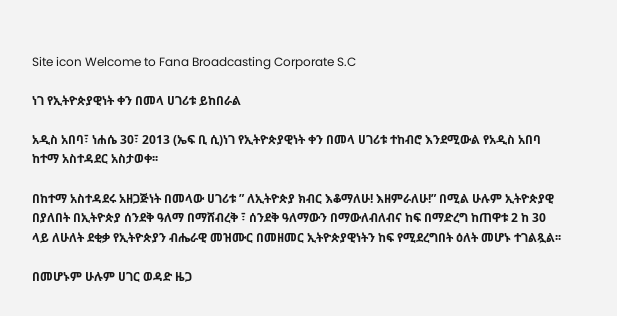Site icon Welcome to Fana Broadcasting Corporate S.C

ነገ የኢትዮጵያዊነት ቀን በመላ ሀገሪቱ ይከበራል

አዲስ አበባ፣ ነሐሴ 30፣ 2013 (ኤፍ ቢ ሲ)ነገ የኢትዮጵያዊነት ቀን በመላ ሀገሪቱ ተከብሮ እንደሚውል የአዲስ አበባ ከተማ አስተዳደር አስታወቀ፡፡

በከተማ አስተዳደሩ አዘጋጅነት በመላው ሀገሪቱ ” ለኢትዮጵያ ክብር እቆማለሁ! እዘምራለሁ!” በሚል ሁሉም ኢትዮጵያዊ በያለበት በኢትዮጵያ ሰንደቅ ዓለማ በማሸብረቅ ፣ ሰንደቅ ዓለማውን በማውለብለብና ከፍ በማድረግ ከጠዋቱ 2 ከ 30 ላይ ለሁለት ደቂቃ የኢትዮጵያን ብሔራዊ መዝሙር በመዘመር ኢትዮጵያዊነትን ከፍ የሚደረግበት ዕለት መሆኑ ተገልጿል፡፡

በመሆኑም ሁሉም ሀገር ወዳድ ዜጋ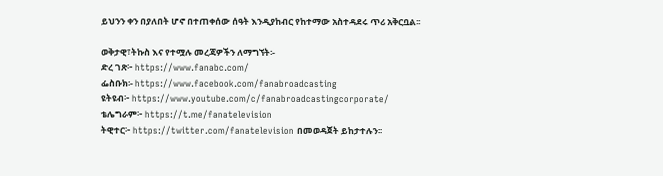ይህንን ቀን በያለበት ሆኖ በተጠቀሰው ሰዓት እንዲያከብር የከተማው አስተዳደሩ ጥሪ አቅርቧል፡፡

ወቅታዊ፣ትኩስ እና የተሟሉ መረጃዎችን ለማግኘት፡-
ድረ ገጽ፦ https://www.fanabc.com/
ፌስቡክ፡- https://www.facebook.com/fanabroadcasting
ዩትዩብ፦ https://www.youtube.com/c/fanabroadcastingcorporate/
ቴሌግራም፦ https://t.me/fanatelevision
ትዊተር፦ https://twitter.com/fanatelevision በመወዳጀት ይከታተሉን፡፡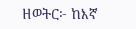ዘወትር፦ ከእኛ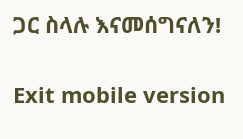ጋር ስላሉ እናመሰግናለን!

Exit mobile version